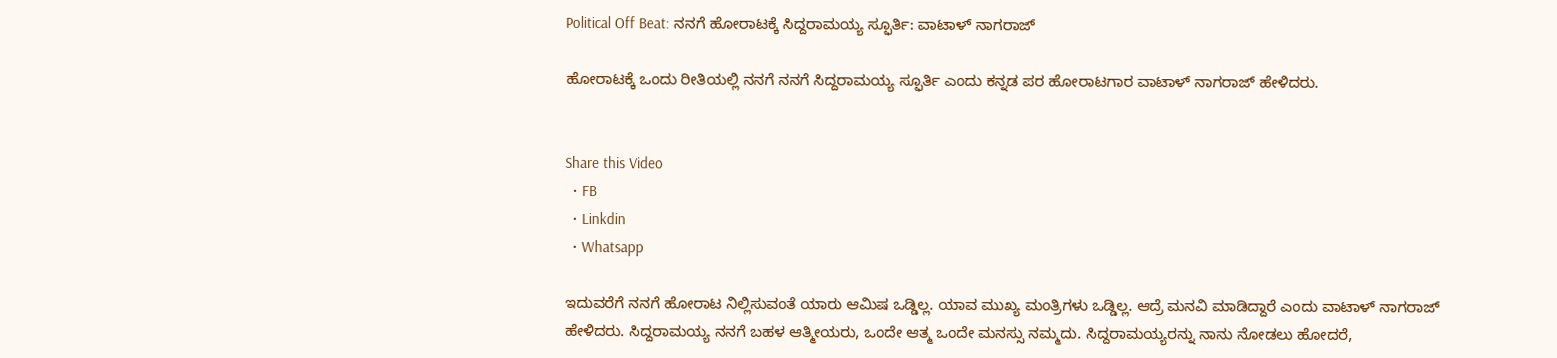Political Off Beat: ನನಗೆ ಹೋರಾಟಕ್ಕೆ ಸಿದ್ದರಾಮಯ್ಯ ಸ್ಫೂರ್ತಿ: ವಾಟಾಳ್‌ ನಾಗರಾಜ್‌

ಹೋರಾಟಕ್ಕೆ ಒಂದು ರೀತಿಯಲ್ಲಿ ನನಗೆ ನನಗೆ ಸಿದ್ದರಾಮಯ್ಯ ಸ್ಫೂರ್ತಿ ಎಂದು ಕನ್ನಡ ಪರ ಹೋರಾಟಗಾರ ವಾಟಾಳ್ ನಾಗರಾಜ್ ಹೇಳಿದರು.


Share this Video
  • FB
  • Linkdin
  • Whatsapp

ಇದುವರೆಗೆ ನನಗೆ ಹೋರಾಟ ನಿಲ್ಲಿಸುವಂತೆ ಯಾರು ಆಮಿಷ ಒಡ್ಡಿಲ್ಲ. ಯಾವ ಮುಖ್ಯ ಮಂತ್ರಿಗಳು ಒಡ್ಡಿಲ್ಲ. ಆದ್ರೆ ಮನವಿ ಮಾಡಿದ್ದಾರೆ ಎಂದು ವಾಟಾಳ್ ನಾಗರಾಜ್ ಹೇಳಿದರು. ಸಿದ್ದರಾಮಯ್ಯ ನನಗೆ ಬಹಳ ಆತ್ಮೀಯರು, ಒಂದೇ ಆತ್ಮ ಒಂದೇ ಮನಸ್ಸು ನಮ್ಮದು. ಸಿದ್ದರಾಮಯ್ಯರನ್ನು ನಾನು ನೋಡಲು ಹೋದರೆ,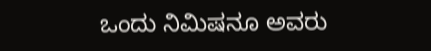ಒಂದು ನಿಮಿಷನೂ ಅವರು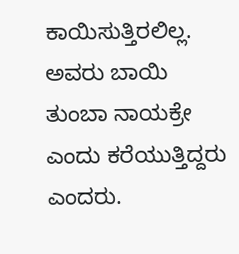ಕಾಯಿಸುತ್ತಿರಲಿಲ್ಲ. ಅವರು ಬಾಯಿ ತುಂಬಾ ನಾಯಕ್ರೇ ಎಂದು ಕರೆಯುತ್ತಿದ್ದರು ಎಂದರು.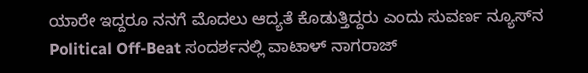ಯಾರೇ ಇದ್ದರೂ ನನಗೆ ಮೊದಲು ಆದ್ಯತೆ ಕೊಡುತ್ತಿದ್ದರು ಎಂದು ಸುವರ್ಣ ನ್ಯೂಸ್‌ನ Political Off-Beat ಸಂದರ್ಶನಲ್ಲಿ ವಾಟಾಳ್‌ ನಾಗರಾಜ್‌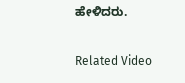ಹೇಳಿದರು.

Related Video